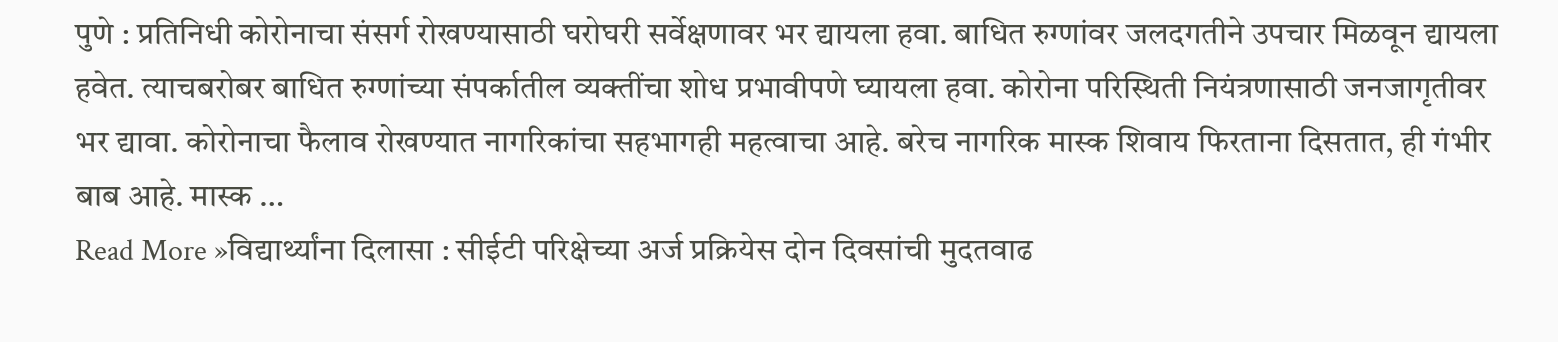पुणे : प्रतिनिधी कोरोनाचा संसर्ग रोखण्यासाठी घरोघरी सर्वेक्षणावर भर द्यायला हवा. बाधित रुग्णांवर जलदगतीने उपचार मिळवून द्यायला हवेत. त्याचबरोबर बाधित रुग्णांच्या संपर्कातील व्यक्तींचा शोध प्रभावीपणे घ्यायला हवा. कोरोना परिस्थिती नियंत्रणासाठी जनजागृतीवर भर द्यावा. कोरोनाचा फैलाव रोखण्यात नागरिकांचा सहभागही महत्वाचा आहे. बरेच नागरिक मास्क शिवाय फिरताना दिसतात, ही गंभीर बाब आहे. मास्क …
Read More »विद्यार्थ्यांना दिलासा : सीईटी परिक्षेच्या अर्ज प्रक्रियेस दोन दिवसांची मुदतवाढ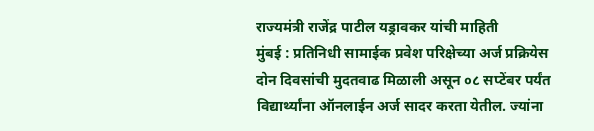राज्यमंत्री राजेंद्र पाटील यड्रावकर यांची माहिती
मुंबई : प्रतिनिधी सामाईक प्रवेश परिक्षेच्या अर्ज प्रक्रियेस दोन दिवसांची मुदतवाढ मिळाली असून ०८ सप्टेंबर पर्यंत विद्यार्थ्यांना ऑनलाईन अर्ज सादर करता येतील. ज्यांना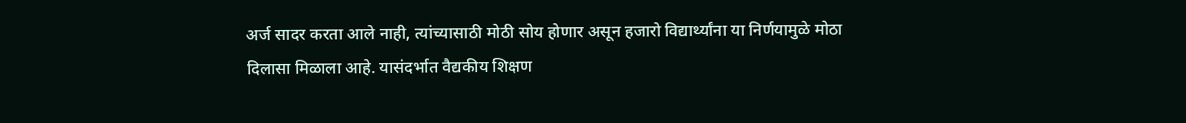अर्ज सादर करता आले नाही, त्यांच्यासाठी मोठी सोय होणार असून हजारो विद्यार्थ्यांना या निर्णयामुळे मोठा दिलासा मिळाला आहे. यासंदर्भात वैद्यकीय शिक्षण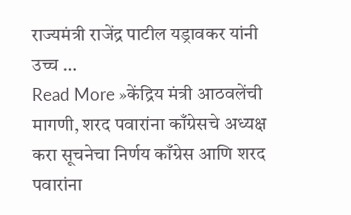राज्यमंत्री राजेंद्र पाटील यड्रावकर यांनी उच्च …
Read More »केंद्रिय मंत्री आठवलेंची मागणी, शरद पवारांना काँग्रेसचे अध्यक्ष करा सूचनेचा निर्णय काँग्रेस आणि शरद पवारांना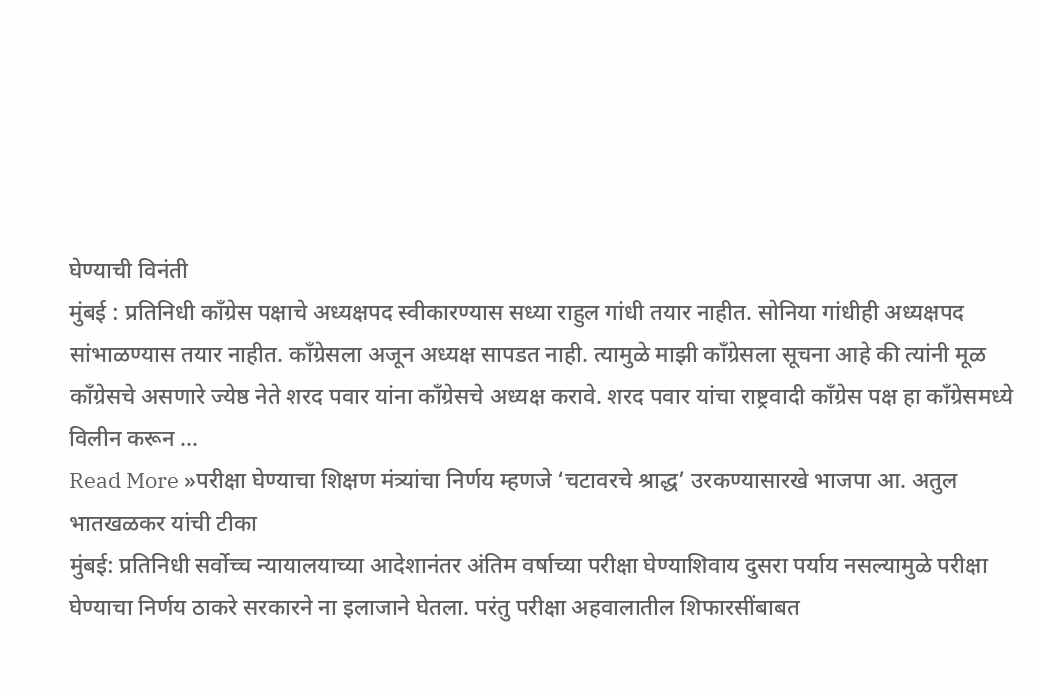घेण्याची विनंती
मुंबई : प्रतिनिधी काँग्रेस पक्षाचे अध्यक्षपद स्वीकारण्यास सध्या राहुल गांधी तयार नाहीत. सोनिया गांधीही अध्यक्षपद सांभाळण्यास तयार नाहीत. काँग्रेसला अजून अध्यक्ष सापडत नाही. त्यामुळे माझी काँग्रेसला सूचना आहे की त्यांनी मूळ काँग्रेसचे असणारे ज्येष्ठ नेते शरद पवार यांना काँग्रेसचे अध्यक्ष करावे. शरद पवार यांचा राष्ट्रवादी काँग्रेस पक्ष हा काँग्रेसमध्ये विलीन करून …
Read More »परीक्षा घेण्याचा शिक्षण मंत्र्यांचा निर्णय म्हणजे ‘चटावरचे श्राद्ध’ उरकण्यासारखे भाजपा आ. अतुल भातखळकर यांची टीका
मुंबई: प्रतिनिधी सर्वोच्च न्यायालयाच्या आदेशानंतर अंतिम वर्षाच्या परीक्षा घेण्याशिवाय दुसरा पर्याय नसल्यामुळे परीक्षा घेण्याचा निर्णय ठाकरे सरकारने ना इलाजाने घेतला. परंतु परीक्षा अहवालातील शिफारसींबाबत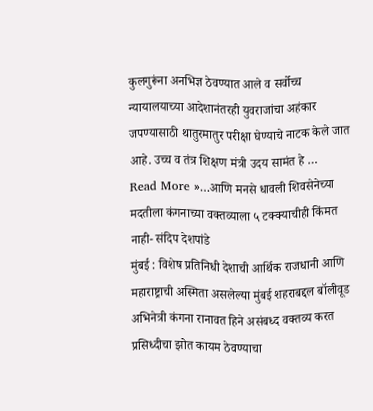कुलगुरूंना अनभिज्ञ ठेवण्यात आले व सर्वोच्च न्यायालयाच्या आदेशानंतरही युवराजांचा अहंकार जपण्यासाठी थातुरमातुर परीक्षा घेण्याचे नाटक केले जात आहे. उच्च व तंत्र शिक्षण मंत्री उदय सामंत हे …
Read More »…आणि मनसे धावली शिवसेनेच्या मदतीला कंगनाच्या वक्तव्याला ५ टक्क्याचीही किंमत नाही- संदिप देशपांडे
मुंबई : विशेष प्रतिनिधी देशाची आर्थिक राजधानी आणि महाराष्ट्राची अस्मिता असलेल्या मुंबई शहराबद्दल बॉलीवूड अभिनेत्री कंगना रानावत हिने असंबध्द वक्तव्य करत प्रसिध्दीचा झोत कायम ठेवण्याचा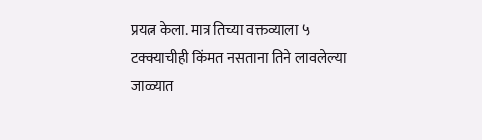प्रयत्न केला. मात्र तिच्या वक्तव्याला ५ टक्क्याचीही किंमत नसताना तिने लावलेल्या जाळ्यात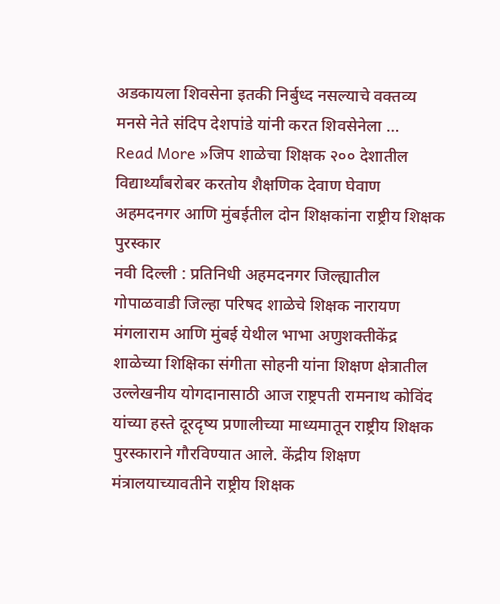अडकायला शिवसेना इतकी निर्बुध्द नसल्याचे वक्तव्य मनसे नेते संदिप देशपांडे यांनी करत शिवसेनेला …
Read More »जिप शाळेचा शिक्षक २०० देशातील विद्यार्थ्यांबरोबर करतोय शैक्षणिक देवाण घेवाण अहमदनगर आणि मुंबईतील दोन शिक्षकांना राष्ट्रीय शिक्षक पुरस्कार
नवी दिल्ली : प्रतिनिधी अहमदनगर जिल्ह्यातील गोपाळवाडी जिल्हा परिषद शाळेचे शिक्षक नारायण मंगलाराम आणि मुंबई येथील भाभा अणुशक्तीकेंद्र शाळेच्या शिक्षिका संगीता सोहनी यांना शिक्षण क्षेत्रातील उल्लेखनीय योगदानासाठी आज राष्ट्रपती रामनाथ कोविंद यांच्या हस्ते दूरदृष्य प्रणालीच्या माध्यमातून राष्ट्रीय शिक्षक पुरस्काराने गौरविण्यात आले. केंद्रीय शिक्षण मंत्रालयाच्यावतीने राष्ट्रीय शिक्षक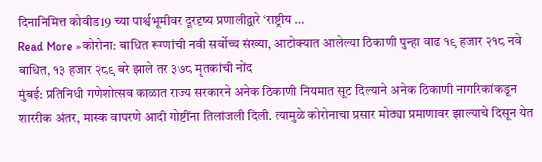दिनानिमित्त कोवीड19 च्या पार्श्वभूमीवर दूरदृष्य प्रणालीद्वारे ‘राष्ट्रीय …
Read More »कोरोना: बाधित रूग्णांची नवी सर्वोच्च संख्या, आटोक्यात आलेल्या ठिकाणी पुन्हा वाढ १९ हजार २१८ नवे बाधित, १३ हजार २८९ बरे झाले तर ३७८ मृतकांची नोंद
मुंबई: प्रतिनिधी गणेशोत्सव काळात राज्य सरकारने अनेक ठिकाणी नियमात सूट दिल्याने अनेक ठिकाणी नागरिकांकडून शाररीक अंतर, मास्क वापरणे आदी गोष्टींना तिलांजली दिली. त्यामुळे कोरोनाचा प्रसार मोठ्या प्रमाणावर झाल्याचे दिसून येत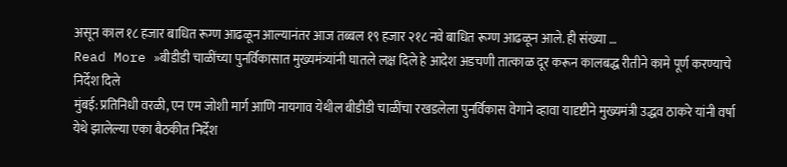असून काल १८ हजार बाधित रूग्ण आढळून आल्यानंतर आज तब्बल १९ हजार २१८ नवे बाधित रूग्ण आढळून आले. ही संख्या …
Read More »बीडीडी चाळींच्या पुनर्विकासात मुख्यमंत्र्यांनी घातले लक्ष दिले हे आदेश अडचणी तात्काळ दूर करून कालबद्ध रीतीने कामे पूर्ण करण्याचे निर्देश दिले
मुंबई: प्रतिनिधी वरळी, एन एम जोशी मार्ग आणि नायगाव येथील बीडीडी चाळींचा रखडलेला पुनर्विकास वेगाने व्हावा यादृष्टीने मुख्यमंत्री उद्धव ठाकरे यांनी वर्षा येथे झालेल्या एका बैठकीत निर्देश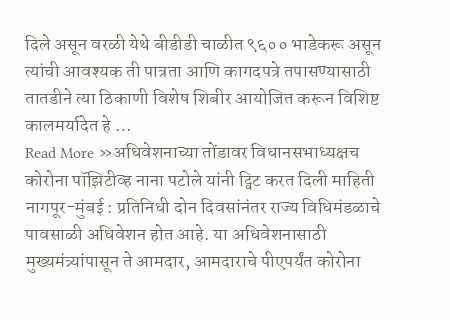दिले असून वरळी येथे बीडीडी चाळीत ९६०० भाडेकरू असून त्यांची आवश्यक ती पात्रता आणि कागदपत्रे तपासण्यासाठी तातडीने त्या ठिकाणी विशेष शिबीर आयोजित करून विशिष्ट कालमर्यादेत हे …
Read More »अधिवेशनाच्या तोंडावर विधानसभाध्यक्षच कोरोना पॉझिटीव्ह नाना पटोले यांनी ट्विट करत दिली माहिती
नागपूर-मुंबई : प्रतिनिधी दोन दिवसांनंतर राज्य विधिमंडळाचे पावसाळी अधिवेशन होत आहे. या अधिवेशनासाठी मुख्यमंत्र्यांपासून ते आमदार, आमदाराचे पीएपर्यंत कोरोना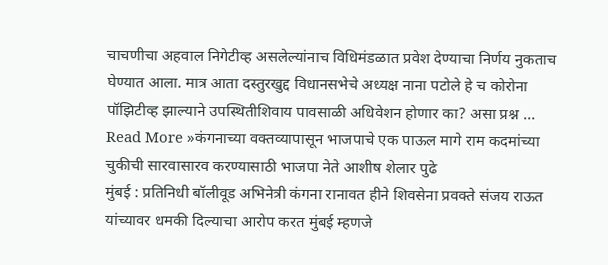चाचणीचा अहवाल निगेटीव्ह असलेल्यांनाच विधिमंडळात प्रवेश देण्याचा निर्णय नुकताच घेण्यात आला. मात्र आता दस्तुरखुद्द विधानसभेचे अध्यक्ष नाना पटोले हे च कोरोना पॉझिटीव्ह झाल्याने उपस्थितीशिवाय पावसाळी अधिवेशन होणार का? असा प्रश्न …
Read More »कंगनाच्या वक्तव्यापासून भाजपाचे एक पाऊल मागे राम कदमांच्या चुकीची सारवासारव करण्यासाठी भाजपा नेते आशीष शेलार पुढे
मुंबई : प्रतिनिधी बॉलीवूड अभिनेत्री कंगना रानावत हीने शिवसेना प्रवक्ते संजय राऊत यांच्यावर धमकी दिल्याचा आरोप करत मुंबई म्हणजे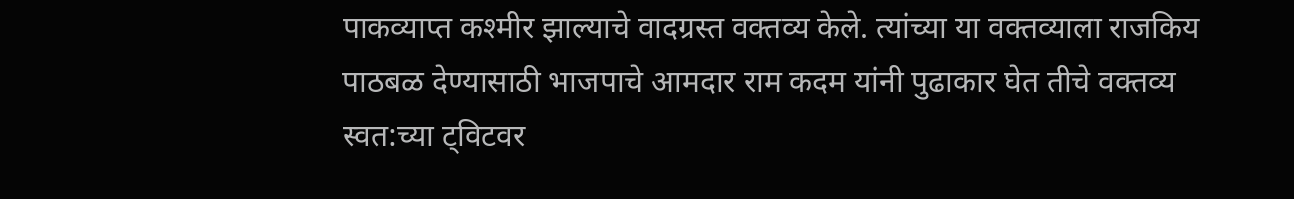पाकव्याप्त कश्मीर झाल्याचे वादग्रस्त वक्तव्य केले. त्यांच्या या वक्तव्याला राजकिय पाठबळ देण्यासाठी भाजपाचे आमदार राम कदम यांनी पुढाकार घेत तीचे वक्तव्य स्वत:च्या ट्विटवर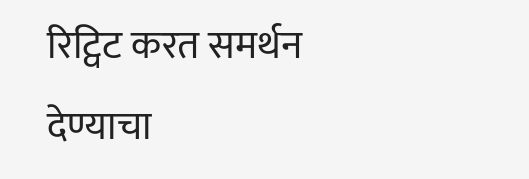रिट्विट करत समर्थन देण्याचा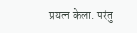प्रयत्न केला. परंतु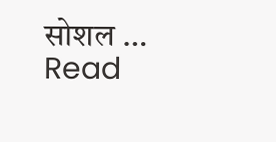सोशल …
Read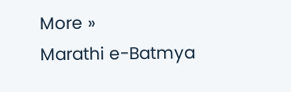More »
Marathi e-Batmya